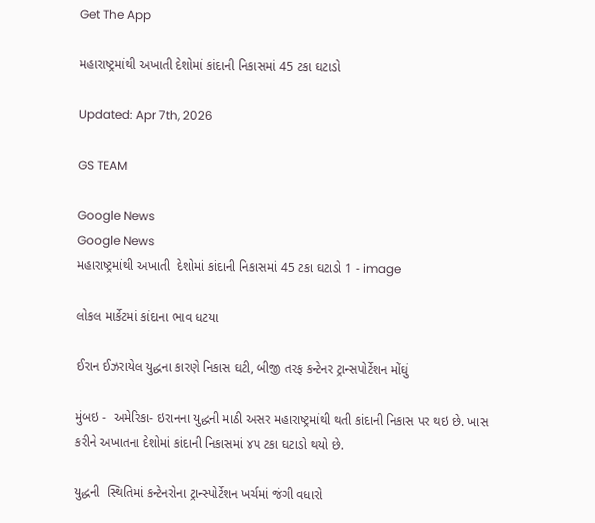Get The App

મહારાષ્ટ્રમાંથી અખાતી દેશોમાં કાંદાની નિકાસમાં 45 ટકા ઘટાડો

Updated: Apr 7th, 2026

GS TEAM

Google News
Google News
મહારાષ્ટ્રમાંથી અખાતી  દેશોમાં કાંદાની નિકાસમાં 45 ટકા ઘટાડો 1 - image

લોકલ માર્કેટમાં કાંદાના ભાવ ધટયા

ઈરાન ઈઝરાયેલ યુદ્ધના કારણે નિકાસ ઘટી, બીજી તરફ કન્ટેનર ટ્રાન્સપોર્ટેશન મોંઘું

મુંબઇ -  અમેરિકા- ઇરાનના યુદ્ધની માઠી અસર મહારાષ્ટ્રમાંથી થતી કાંદાની નિકાસ પર થઇ છે. ખાસ કરીને અખાતના દેશોમાં કાંદાની નિકાસમાં ૪૫ ટકા ઘટાડો થયો છે.

યુદ્ધની  સ્થિતિમાં કન્ટેનરોના ટ્રાન્સ્પોર્ટેશન ખર્ચમાં જંગી વધારો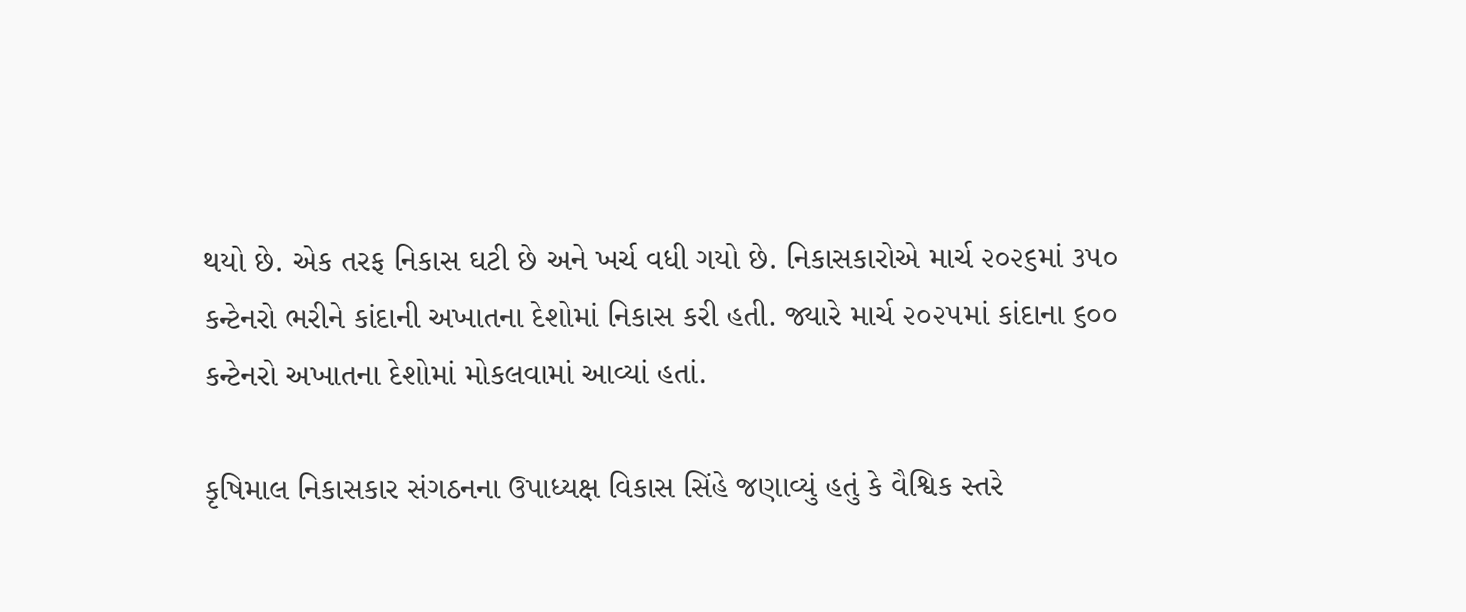થયો છે. એક તરફ નિકાસ ઘટી છે અને ખર્ચ વધી ગયો છે. નિકાસકારોએ માર્ચ ૨૦૨૬માં ૩૫૦ કન્ટેનરો ભરીને કાંદાની અખાતના દેશોમાં નિકાસ કરી હતી. જ્યારે માર્ચ ૨૦૨૫માં કાંદાના ૬૦૦ કન્ટેનરો અખાતના દેશોમાં મોકલવામાં આવ્યાં હતાં.

કૃષિમાલ નિકાસકાર સંગઠનના ઉપાધ્યક્ષ વિકાસ સિંહે જણાવ્યું હતું કે વૈશ્વિક સ્તરે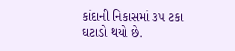કાંદાની નિકાસમાં ૩૫ ટકા ઘટાડો થયો છે.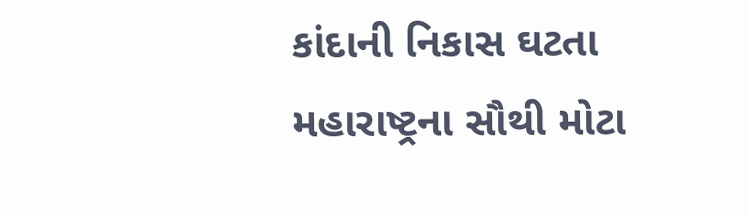કાંદાની નિકાસ ઘટતા મહારાષ્ટ્રના સૌથી મોટા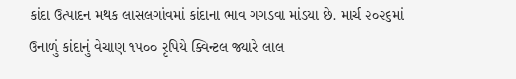કાંદા ઉત્પાદન મથક લાસલગાંવમાં કાંદાના ભાવ ગગડવા માંડયા છે. માર્ચ ૨૦૨૬માં ઉનાળું કાંદાનું વેચાણ ૧૫૦૦ રૃપિયે ક્વિન્ટલ જ્યારે લાલ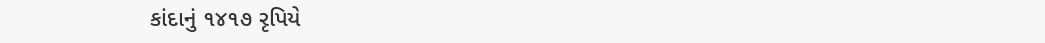કાંદાનું ૧૪૧૭ રૃપિયે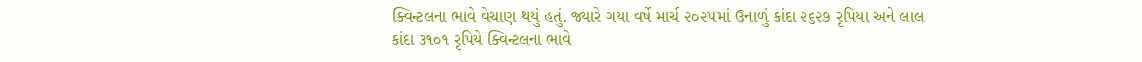ક્વિન્ટલના ભાવે વેચાણ થયું હતું. જ્યારે ગયા વર્ષે માર્ચ ૨૦૨૫માં ઉનાળું કાંદા ૨૬૨૭ રૃપિયા અને લાલ કાંદા ૩૧૦૧ રૃપિયે ક્વિન્ટલના ભાવે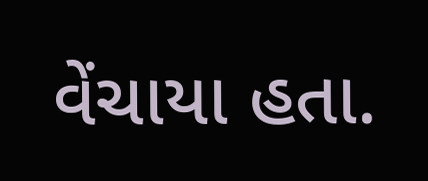વેંચાયા હતા.